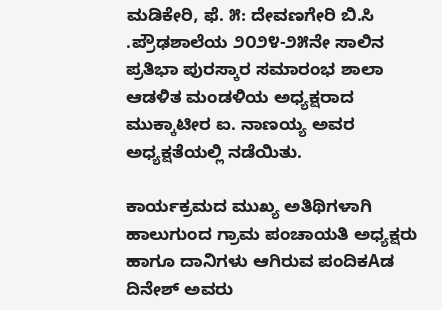ಮಡಿಕೇರಿ, ಫೆ. ೫: ದೇವಣಗೇರಿ ಬಿ.ಸಿ .ಪ್ರೌಢಶಾಲೆಯ ೨೦೨೪-೨೫ನೇ ಸಾಲಿನ ಪ್ರತಿಭಾ ಪುರಸ್ಕಾರ ಸಮಾರಂಭ ಶಾಲಾ ಆಡಳಿತ ಮಂಡಳಿಯ ಅಧ್ಯಕ್ಷರಾದ ಮುಕ್ಕಾಟೀರ ಐ. ನಾಣಯ್ಯ ಅವರ ಅಧ್ಯಕ್ಷತೆಯಲ್ಲಿ ನಡೆಯಿತು.

ಕಾರ್ಯಕ್ರಮದ ಮುಖ್ಯ ಅತಿಥಿಗಳಾಗಿ ಹಾಲುಗುಂದ ಗ್ರಾಮ ಪಂಚಾಯತಿ ಅಧ್ಯಕ್ಷರು ಹಾಗೂ ದಾನಿಗಳು ಆಗಿರುವ ಪಂದಿಕAಡ ದಿನೇಶ್ ಅವರು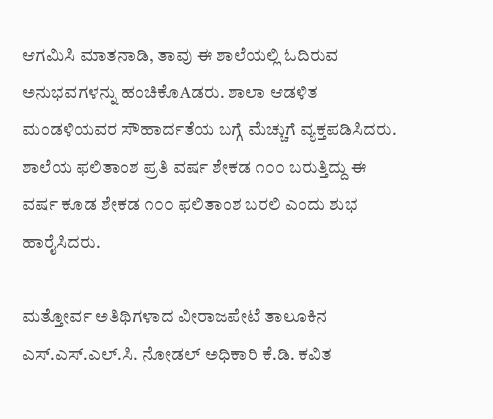ಆಗಮಿಸಿ ಮಾತನಾಡಿ, ತಾವು ಈ ಶಾಲೆಯಲ್ಲಿ ಓದಿರುವ ಅನುಭವಗಳನ್ನು ಹಂಚಿಕೊAಡರು. ಶಾಲಾ ಆಡಳಿತ ಮಂಡಳಿಯವರ ಸೌಹಾರ್ದತೆಯ ಬಗ್ಗೆ ಮೆಚ್ಚುಗೆ ವ್ಯಕ್ತಪಡಿಸಿದರು. ಶಾಲೆಯ ಫಲಿತಾಂಶ ಪ್ರತಿ ವರ್ಷ ಶೇಕಡ ೧೦೦ ಬರುತ್ತಿದ್ದು ಈ ವರ್ಷ ಕೂಡ ಶೇಕಡ ೧೦೦ ಫಲಿತಾಂಶ ಬರಲಿ ಎಂದು ಶುಭ ಹಾರೈಸಿದರು.

ಮತ್ತೋರ್ವ ಅತಿಥಿಗಳಾದ ವೀರಾಜಪೇಟೆ ತಾಲೂಕಿನ ಎಸ್.ಎಸ್.ಎಲ್.ಸಿ. ನೋಡಲ್ ಅಧಿಕಾರಿ ಕೆ.ಡಿ. ಕವಿತ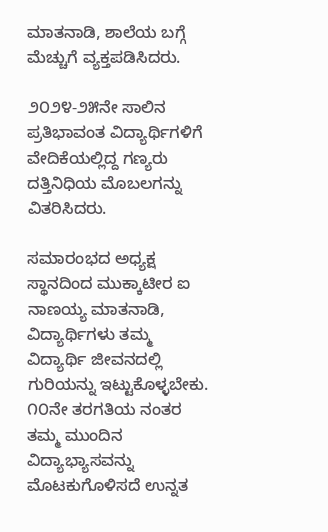ಮಾತನಾಡಿ, ಶಾಲೆಯ ಬಗ್ಗೆ ಮೆಚ್ಚುಗೆ ವ್ಯಕ್ತಪಡಿಸಿದರು.

೨೦೨೪-೨೫ನೇ ಸಾಲಿನ ಪ್ರತಿಭಾವಂತ ವಿದ್ಯಾರ್ಥಿಗಳಿಗೆ ವೇದಿಕೆಯಲ್ಲಿದ್ದ ಗಣ್ಯರು ದತ್ತಿನಿಧಿಯ ಮೊಬಲಗನ್ನು ವಿತರಿಸಿದರು.

ಸಮಾರಂಭದ ಅಧ್ಯಕ್ಷ ಸ್ಥಾನದಿಂದ ಮುಕ್ಕಾಟೀರ ಐ ನಾಣಯ್ಯ ಮಾತನಾಡಿ, ವಿದ್ಯಾರ್ಥಿಗಳು ತಮ್ಮ ವಿದ್ಯಾರ್ಥಿ ಜೀವನದಲ್ಲಿ ಗುರಿಯನ್ನು ಇಟ್ಟುಕೊಳ್ಳಬೇಕು. ೧೦ನೇ ತರಗತಿಯ ನಂತರ ತಮ್ಮ ಮುಂದಿನ ವಿದ್ಯಾಭ್ಯಾಸವನ್ನು ಮೊಟಕುಗೊಳಿಸದೆ ಉನ್ನತ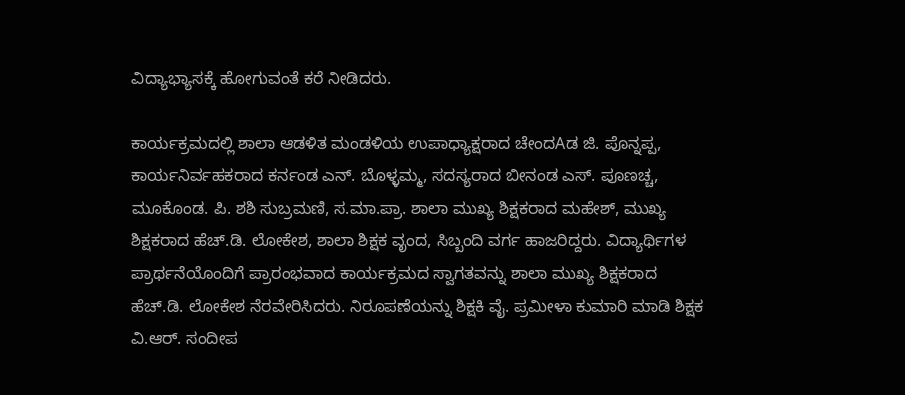ವಿದ್ಯಾಭ್ಯಾಸಕ್ಕೆ ಹೋಗುವಂತೆ ಕರೆ ನೀಡಿದರು.

ಕಾರ್ಯಕ್ರಮದಲ್ಲಿ ಶಾಲಾ ಆಡಳಿತ ಮಂಡಳಿಯ ಉಪಾಧ್ಯಾಕ್ಷರಾದ ಚೇಂದAಡ ಜಿ. ಪೊನ್ನಪ್ಪ, ಕಾರ್ಯನಿರ್ವಹಕರಾದ ಕರ್ನಂಡ ಎನ್. ಬೊಳ್ಳಮ್ಮ, ಸದಸ್ಯರಾದ ಬೀನಂಡ ಎಸ್. ಪೂಣಚ್ಚ, ಮೂಕೊಂಡ. ಪಿ. ಶಶಿ ಸುಬ್ರಮಣಿ, ಸ.ಮಾ.ಪ್ರಾ. ಶಾಲಾ ಮುಖ್ಯ ಶಿಕ್ಷಕರಾದ ಮಹೇಶ್, ಮುಖ್ಯ ಶಿಕ್ಷಕರಾದ ಹೆಚ್.ಡಿ. ಲೋಕೇಶ, ಶಾಲಾ ಶಿಕ್ಷಕ ವೃಂದ, ಸಿಬ್ಬಂದಿ ವರ್ಗ ಹಾಜರಿದ್ದರು. ವಿದ್ಯಾರ್ಥಿಗಳ ಪ್ರಾರ್ಥನೆಯೊಂದಿಗೆ ಪ್ರಾರಂಭವಾದ ಕಾರ್ಯಕ್ರಮದ ಸ್ವಾಗತವನ್ನು ಶಾಲಾ ಮುಖ್ಯ ಶಿಕ್ಷಕರಾದ ಹೆಚ್.ಡಿ. ಲೋಕೇಶ ನೆರವೇರಿಸಿದರು. ನಿರೂಪಣೆಯನ್ನು ಶಿಕ್ಷಕಿ ವೈ. ಪ್ರಮೀಳಾ ಕುಮಾರಿ ಮಾಡಿ ಶಿಕ್ಷಕ ವಿ.ಆರ್. ಸಂದೀಪ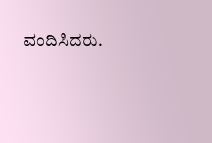ವಂದಿಸಿದರು.